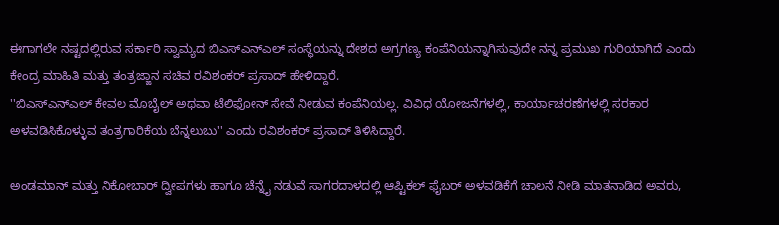ಈಗಾಗಲೇ ನಷ್ಟದಲ್ಲಿರುವ ಸರ್ಕಾರಿ ಸ್ವಾಮ್ಯದ ಬಿಎಸ್ಎನ್ಎಲ್ ಸಂಸ್ಥೆಯನ್ನು ದೇಶದ ಅಗ್ರಗಣ್ಯ ಕಂಪೆನಿಯನ್ನಾಗಿಸುವುದೇ ನನ್ನ ಪ್ರಮುಖ ಗುರಿಯಾಗಿದೆ ಎಂದು ಕೇಂದ್ರ ಮಾಹಿತಿ ಮತ್ತು ತಂತ್ರಜ್ಙಾನ ಸಚಿವ ರವಿಶಂಕರ್ ಪ್ರಸಾದ್ ಹೇಳಿದ್ದಾರೆ.
''ಬಿಎಸ್ಎನ್ಎಲ್ ಕೇವಲ ಮೊಬೈಲ್ ಅಥವಾ ಟೆಲಿಫೋನ್ ಸೇವೆ ನೀಡುವ ಕಂಪೆನಿಯಲ್ಲ. ವಿವಿಧ ಯೋಜನೆಗಳಲ್ಲಿ, ಕಾರ್ಯಾಚರಣೆಗಳಲ್ಲಿ ಸರಕಾರ ಅಳವಡಿಸಿಕೊಳ್ಳುವ ತಂತ್ರಗಾರಿಕೆಯ ಬೆನ್ನಲುಬು'' ಎಂದು ರವಿಶಂಕರ್ ಪ್ರಸಾದ್ ತಿಳಿಸಿದ್ದಾರೆ.

ಅಂಡಮಾನ್ ಮತ್ತು ನಿಕೋಬಾರ್ ದ್ವೀಪಗಳು ಹಾಗೂ ಚೆನ್ನೈ ನಡುವೆ ಸಾಗರದಾಳದಲ್ಲಿ ಆಪ್ಟಿಕಲ್ ಫೈಬರ್ ಅಳವಡಿಕೆಗೆ ಚಾಲನೆ ನೀಡಿ ಮಾತನಾಡಿದ ಅವರು,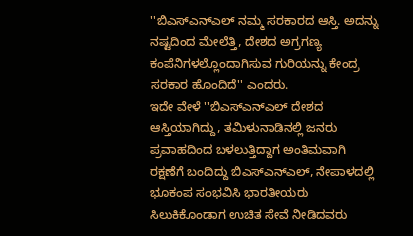''ಬಿಎಸ್ಎನ್ಎಲ್ ನಮ್ಮ ಸರಕಾರದ ಆಸ್ತಿ. ಅದನ್ನು ನಷ್ಟದಿಂದ ಮೇಲೆತ್ತಿ, ದೇಶದ ಅಗ್ರಗಣ್ಯ ಕಂಪೆನಿಗಳಲ್ಲೊಂದಾಗಿಸುವ ಗುರಿಯನ್ನು ಕೇಂದ್ರ ಸರಕಾರ ಹೊಂದಿದೆ'' ಎಂದರು.
ಇದೇ ವೇಳೆ ''ಬಿಎಸ್ಎನ್ಎಲ್ ದೇಶದ ಆಸ್ತಿಯಾಗಿದ್ದು, ತಮಿಳುನಾಡಿನಲ್ಲಿ ಜನರು ಪ್ರವಾಹದಿಂದ ಬಳಲುತ್ತಿದ್ದಾಗ ಅಂತಿಮವಾಗಿ ರಕ್ಷಣೆಗೆ ಬಂದಿದ್ದು ಬಿಎಸ್ಎನ್ಎಲ್, ನೇಪಾಳದಲ್ಲಿ ಭೂಕಂಪ ಸಂಭವಿಸಿ ಭಾರತೀಯರು ಸಿಲುಕಿಕೊಂಡಾಗ ಉಚಿತ ಸೇವೆ ನೀಡಿದವರು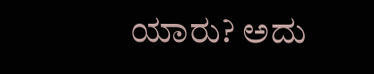ಯಾರು? ಅದು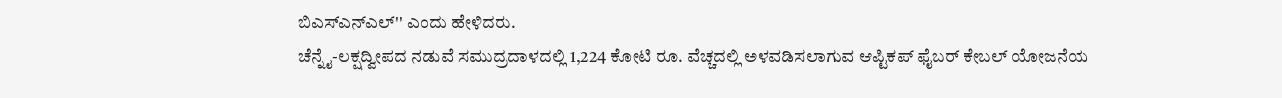ಬಿಎಸ್ಎನ್ಎಲ್'' ಎಂದು ಹೇಳಿದರು.
ಚೆನ್ನೈ-ಲಕ್ಷದ್ವೀಪದ ನಡುವೆ ಸಮುದ್ರದಾಳದಲ್ಲಿ 1,224 ಕೋಟಿ ರೂ. ವೆಚ್ಚದಲ್ಲಿ ಅಳವಡಿಸಲಾಗುವ ಆಪ್ಟಿಕಪ್ ಫೈಬರ್ ಕೇಬಲ್ ಯೋಜನೆಯ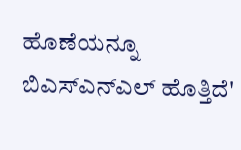ಹೊಣೆಯನ್ನೂ ಬಿಎಸ್ಎನ್ಎಲ್ ಹೊತ್ತಿದೆ'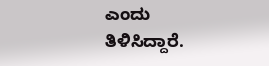ಎಂದು ತಿಳಿಸಿದ್ದಾರೆ.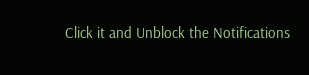Click it and Unblock the Notifications